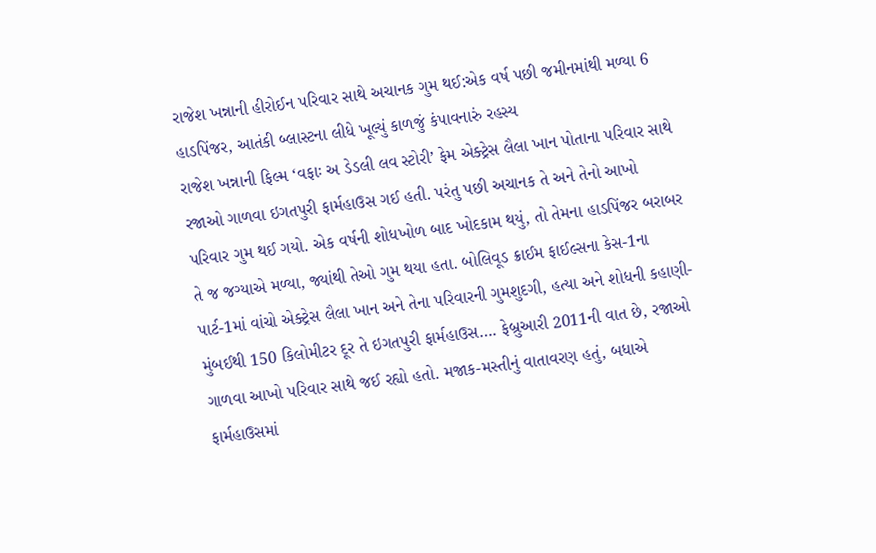રાજેશ ખન્નાની હીરોઈન પરિવાર સાથે અચાનક ગુમ થઈ:એક વર્ષ પછી જમીનમાંથી મળ્યા 6 હાડપિંજર, આતંકી બ્લાસ્ટના લીધે ખૂલ્યું કાળજું કંપાવનારું રહસ્ય
રાજેશ ખન્નાની ફિલ્મ ‘વફાઃ અ ડેડલી લવ સ્ટોરી’ ફેમ એક્ટ્રેસ લૈલા ખાન પોતાના પરિવાર સાથે રજાઓ ગાળવા ઇગતપુરી ફાર્મહાઉસ ગઈ હતી. પરંતુ પછી અચાનક તે અને તેનો આખો પરિવાર ગુમ થઈ ગયો. એક વર્ષની શોધખોળ બાદ ખોદકામ થયું, તો તેમના હાડપિંજર બરાબર તે જ જગ્યાએ મળ્યા, જ્યાંથી તેઓ ગુમ થયા હતા. બોલિવૂડ ક્રાઈમ ફાઈલ્સના કેસ-1ના પાર્ટ-1માં વાંચો એક્ટ્રેસ લૈલા ખાન અને તેના પરિવારની ગુમશુદગી, હત્યા અને શોધની કહાણી- મુંબઈથી 150 કિલોમીટર દૂર તે ઇગતપુરી ફાર્મહાઉસ…. ફેબ્રુઆરી 2011ની વાત છે, રજાઓ ગાળવા આખો પરિવાર સાથે જઈ રહ્યો હતો. મજાક-મસ્તીનું વાતાવરણ હતું, બધાએ ફાર્મહાઉસમાં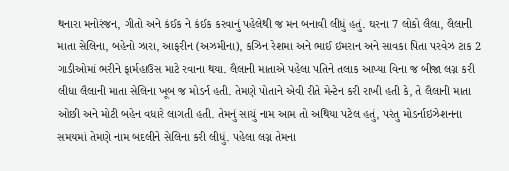થનારા મનોરંજન, ગીતો અને કંઈક ને કંઈક કરવાનું પહેલેથી જ મન બનાવી લીધું હતું. ઘરના 7 લોકો લૈલા, લૈલાની માતા સેલિના, બહેનો ઝારા, આફરીન (અઝમીના), કઝિન રેશમા અને ભાઈ ઇમરાન અને સાવકા પિતા પરવેઝ ટાક 2 ગાડીઓમાં ભરીને ફાર્મહાઉસ માટે રવાના થયા. લૈલાની માતાએ પહેલા પતિને તલાક આપ્યા વિના જ બીજા લગ્ન કરી લીધા લૈલાની માતા સેલિના ખૂબ જ મોડર્ન હતી. તેમણે પોતાને એવી રીતે મેન્ટેન કરી રાખી હતી કે, તે લૈલાની માતા ઓછી અને મોટી બહેન વધારે લાગતી હતી. તેમનું સાચું નામ આમ તો અથિયા પટેલ હતું, પરંતુ મોડર્નાઇઝેશનના સમયમાં તેમણે નામ બદલીને સેલિના કરી લીધું. પહેલા લગ્ન તેમના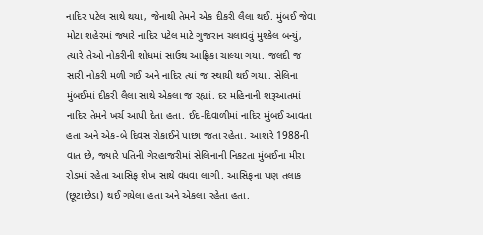નાદિર પટેલ સાથે થયા, જેનાથી તેમને એક દીકરી લૈલા થઈ. મુંબઈ જેવા મોટા શહેરમાં જ્યારે નાદિર પટેલ માટે ગુજરાન ચલાવવું મુશ્કેલ બન્યું, ત્યારે તેઓ નોકરીની શોધમાં સાઉથ આફ્રિકા ચાલ્યા ગયા. જલદી જ સારી નોકરી મળી ગઈ અને નાદિર ત્યાં જ સ્થાયી થઈ ગયા. સેલિના મુંબઈમાં દીકરી લૈલા સાથે એકલા જ રહ્યાં. દર મહિનાની શરૂઆતમાં નાદિર તેમને ખર્ચ આપી દેતા હતા. ઈદ-દિવાળીમાં નાદિર મુંબઈ આવતા હતા અને એક-બે દિવસ રોકાઈને પાછા જતા રહેતા. આશરે 1988ની વાત છે, જ્યારે પતિની ગેરહાજરીમાં સેલિનાની નિકટતા મુંબઈના મીરા રોડમાં રહેતા આસિફ શેખ સાથે વધવા લાગી. આસિફના પણ તલાક (છૂટાછેડા) થઈ ગયેલા હતા અને એકલા રહેતા હતા.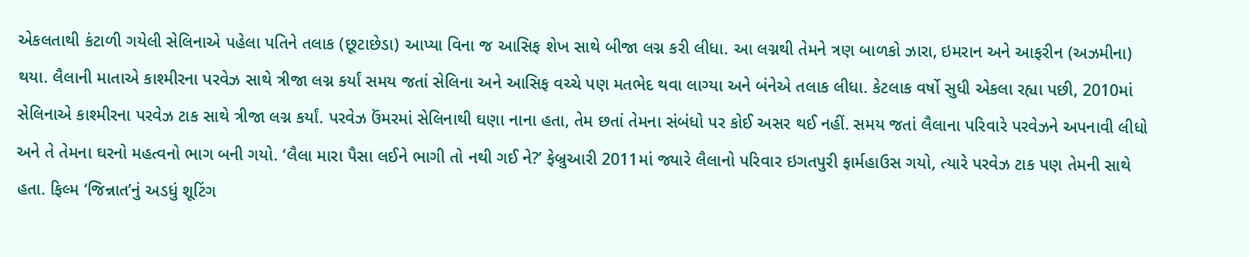એકલતાથી કંટાળી ગયેલી સેલિનાએ પહેલા પતિને તલાક (છૂટાછેડા) આપ્યા વિના જ આસિફ શેખ સાથે બીજા લગ્ન કરી લીધા. આ લગ્નથી તેમને ત્રણ બાળકો ઝારા, ઇમરાન અને આફરીન (અઝમીના) થયા. લૈલાની માતાએ કાશ્મીરના પરવેઝ સાથે ત્રીજા લગ્ન કર્યાં સમય જતાં સેલિના અને આસિફ વચ્ચે પણ મતભેદ થવા લાગ્યા અને બંનેએ તલાક લીધા. કેટલાક વર્ષો સુધી એકલા રહ્યા પછી, 2010માં સેલિનાએ કાશ્મીરના પરવેઝ ટાક સાથે ત્રીજા લગ્ન કર્યાં. પરવેઝ ઉંમરમાં સેલિનાથી ઘણા નાના હતા, તેમ છતાં તેમના સંબંધો પર કોઈ અસર થઈ નહીં. સમય જતાં લૈલાના પરિવારે પરવેઝને અપનાવી લીધો અને તે તેમના ઘરનો મહત્વનો ભાગ બની ગયો. ‘લૈલા મારા પૈસા લઈને ભાગી તો નથી ગઈ ને?’ ફેબ્રુઆરી 2011માં જ્યારે લૈલાનો પરિવાર ઇગતપુરી ફાર્મહાઉસ ગયો, ત્યારે પરવેઝ ટાક પણ તેમની સાથે હતા. ફિલ્મ ‘જિન્નાત’નું અડધું શૂટિંગ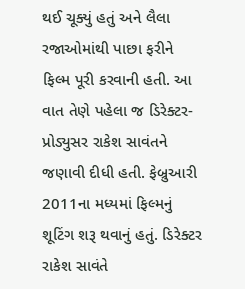થઈ ચૂક્યું હતું અને લૈલા રજાઓમાંથી પાછા ફરીને ફિલ્મ પૂરી કરવાની હતી. આ વાત તેણે પહેલા જ ડિરેક્ટર-પ્રોડ્યુસર રાકેશ સાવંતને જણાવી દીધી હતી. ફેબ્રુઆરી 2011ના મધ્યમાં ફિલ્મનું શૂટિંગ શરૂ થવાનું હતું. ડિરેક્ટર રાકેશ સાવંતે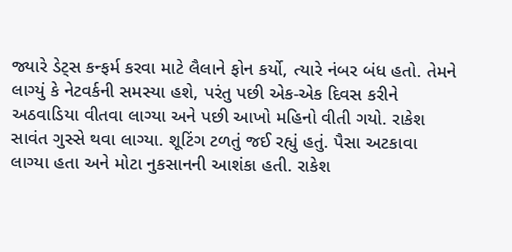જ્યારે ડેટ્સ કન્ફર્મ કરવા માટે લૈલાને ફોન કર્યો, ત્યારે નંબર બંધ હતો. તેમને લાગ્યું કે નેટવર્કની સમસ્યા હશે, પરંતુ પછી એક-એક દિવસ કરીને અઠવાડિયા વીતવા લાગ્યા અને પછી આખો મહિનો વીતી ગયો. રાકેશ સાવંત ગુસ્સે થવા લાગ્યા. શૂટિંગ ટળતું જઈ રહ્યું હતું. પૈસા અટકાવા લાગ્યા હતા અને મોટા નુકસાનની આશંકા હતી. રાકેશ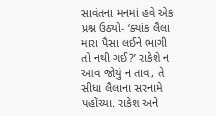સાવંતના મનમાં હવે એક પ્રશ્ન ઉઠ્યો- ‘ક્યાંક લૈલા મારા પૈસા લઈને ભાગી તો નથી ગઈ?’ રાકેશે ન આવ જોયું ન તાવ, તે સીધા લૈલાના સરનામે પહોંચ્યા. રાકેશ અને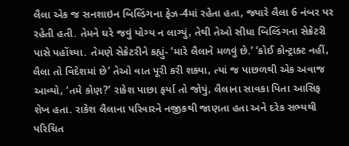લૈલા એક જ સનશાઇન બિલ્ડિંગના ફેઝ-4માં રહેતા હતા, જ્યારે લૈલા 6 નંબર પર રહેતી હતી. તેમને ઘરે જવું યોગ્ય ન લાગ્યું, તેથી તેઓ સીધા બિલ્ડિંગના સેક્રેટરી પાસે પહોંચ્યા. તેમણે સેક્રેટરીને કહ્યું- ‘મારે લૈલાને મળવું છે.’ ‘કોઈ કોન્ટ્રાક્ટ નહીં, લૈલા તો વિદેશમાં છે’ તેઓ વાત પૂરી કરી શક્યા, ત્યાં જ પાછળથી એક અવાજ આવ્યો, ‘તમે કોણ?’ રાકેશ પાછા ફર્યા તો જોયું, લૈલાના સાવકા પિતા આસિફ શેખ હતા. રાકેશ લૈલાના પરિવારને નજીકથી જાણતા હતા અને દરેક સભ્યથી પરિચિત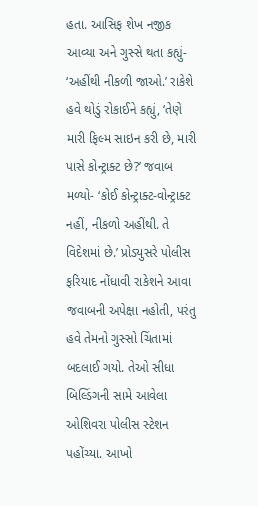હતા. આસિફ શેખ નજીક આવ્યા અને ગુસ્સે થતા કહ્યું- ‘અહીંથી નીકળી જાઓ.’ રાકેશે હવે થોડું રોકાઈને કહ્યું, ‘તેણે મારી ફિલ્મ સાઇન કરી છે, મારી પાસે કોન્ટ્રાક્ટ છે?’ જવાબ મળ્યો- ‘કોઈ કોન્ટ્રાક્ટ-વોન્ટ્રાક્ટ નહીં, નીકળો અહીંથી. તે વિદેશમાં છે.’ પ્રોડ્યુસરે પોલીસ ફરિયાદ નોંધાવી રાકેશને આવા જવાબની અપેક્ષા નહોતી, પરંતુ હવે તેમનો ગુસ્સો ચિંતામાં બદલાઈ ગયો. તેઓ સીધા બિલ્ડિંગની સામે આવેલા ઓશિવરા પોલીસ સ્ટેશન પહોંચ્યા. આખો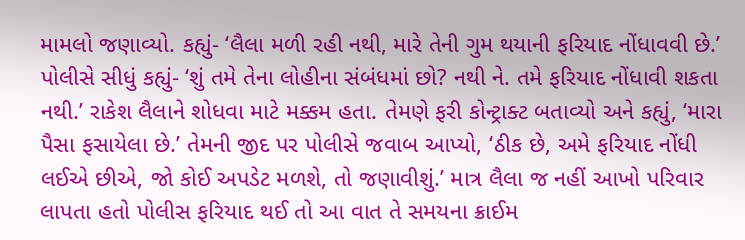મામલો જણાવ્યો. કહ્યું- ‘લૈલા મળી રહી નથી, મારે તેની ગુમ થયાની ફરિયાદ નોંધાવવી છે.’ પોલીસે સીધું કહ્યું- ‘શું તમે તેના લોહીના સંબંધમાં છો? નથી ને. તમે ફરિયાદ નોંધાવી શકતા નથી.’ રાકેશ લૈલાને શોધવા માટે મક્કમ હતા. તેમણે ફરી કોન્ટ્રાક્ટ બતાવ્યો અને કહ્યું, ‘મારા પૈસા ફસાયેલા છે.’ તેમની જીદ પર પોલીસે જવાબ આપ્યો, ‘ઠીક છે, અમે ફરિયાદ નોંધી લઈએ છીએ, જો કોઈ અપડેટ મળશે, તો જણાવીશું.’ માત્ર લૈલા જ નહીં આખો પરિવાર લાપતા હતો પોલીસ ફરિયાદ થઈ તો આ વાત તે સમયના ક્રાઈમ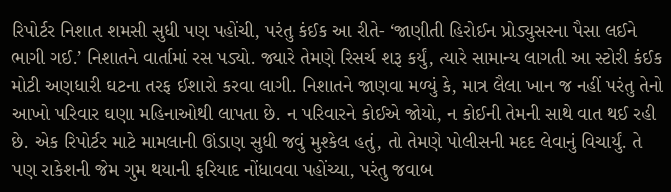રિપોર્ટર નિશાત શમસી સુધી પણ પહોંચી, પરંતુ કંઈક આ રીતે- ‘જાણીતી હિરોઈન પ્રોડ્યુસરના પૈસા લઈને ભાગી ગઈ.’ નિશાતને વાર્તામાં રસ પડ્યો. જ્યારે તેમણે રિસર્ચ શરૂ કર્યું, ત્યારે સામાન્ય લાગતી આ સ્ટોરી કંઈક મોટી અણધારી ઘટના તરફ ઈશારો કરવા લાગી. નિશાતને જાણવા મળ્યું કે, માત્ર લૈલા ખાન જ નહીં પરંતુ તેનો આખો પરિવાર ઘણા મહિનાઓથી લાપતા છે. ન પરિવારને કોઈએ જોયો, ન કોઈની તેમની સાથે વાત થઈ રહી છે. એક રિપોર્ટર માટે મામલાની ઊંડાણ સુધી જવું મુશ્કેલ હતું, તો તેમણે પોલીસની મદદ લેવાનું વિચાર્યું. તે પણ રાકેશની જેમ ગુમ થયાની ફરિયાદ નોંધાવવા પહોંચ્યા, પરંતુ જવાબ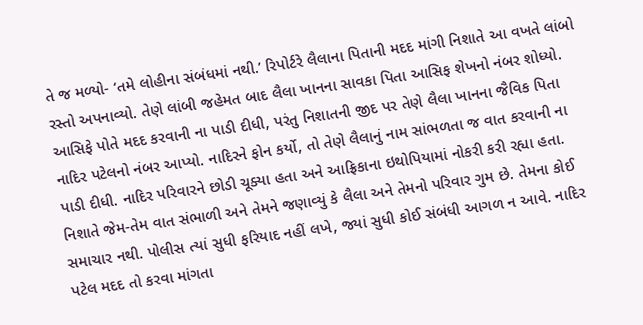તે જ મળ્યો- ‘તમે લોહીના સંબંધમાં નથી.’ રિપોર્ટરે લૈલાના પિતાની મદદ માંગી નિશાતે આ વખતે લાંબો રસ્તો અપનાવ્યો. તેણે લાંબી જહેમત બાદ લૈલા ખાનના સાવકા પિતા આસિફ શેખનો નંબર શોધ્યો. આસિફે પોતે મદદ કરવાની ના પાડી દીધી, પરંતુ નિશાતની જીદ પર તેણે લૈલા ખાનના જૈવિક પિતા નાદિર પટેલનો નંબર આપ્યો. નાદિરને ફોન કર્યો, તો તેણે લૈલાનું નામ સાંભળતા જ વાત કરવાની ના પાડી દીધી. નાદિર પરિવારને છોડી ચૂક્યા હતા અને આફ્રિકાના ઇથોપિયામાં નોકરી કરી રહ્યા હતા. નિશાતે જેમ-તેમ વાત સંભાળી અને તેમને જણાવ્યું કે લૈલા અને તેમનો પરિવાર ગુમ છે. તેમના કોઈ સમાચાર નથી. પોલીસ ત્યાં સુધી ફરિયાદ નહીં લખે, જ્યાં સુધી કોઈ સંબંધી આગળ ન આવે. નાદિર પટેલ મદદ તો કરવા માંગતા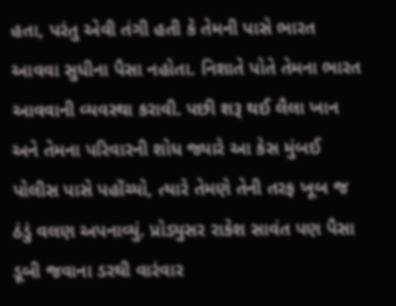હતા, પરંતુ એવી તંગી હતી કે તેમની પાસે ભારત આવવા સુધીના પૈસા નહોતા. નિશાતે પોતે તેમના ભારત આવવાની વ્યવસ્થા કરાવી. પછી શરૂ થઈ લૈલા ખાન અને તેમના પરિવારની શોધ જ્યારે આ કેસ મુંબઈ પોલીસ પાસે પહોંચ્યો, ત્યારે તેમણે તેની તરફ ખૂબ જ ઠંડું વલણ અપનાવ્યું. પ્રોડ્યુસર રાકેશ સાવંત પણ પૈસા ડૂબી જવાના ડરથી વારંવાર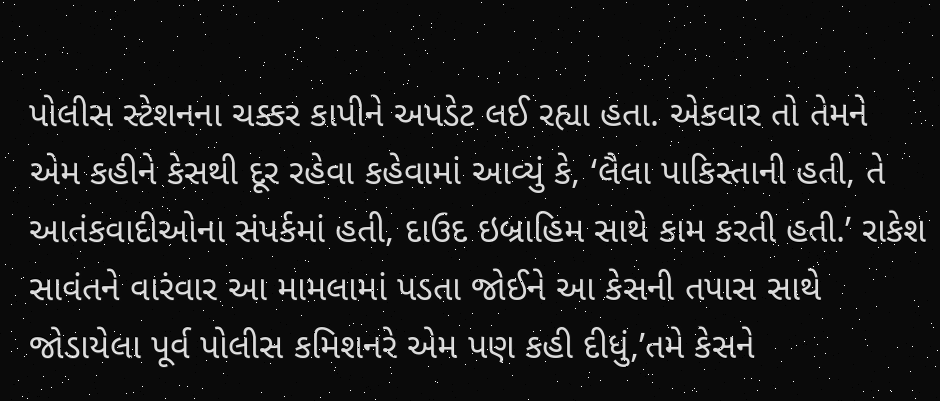પોલીસ સ્ટેશનના ચક્કર કાપીને અપડેટ લઈ રહ્યા હતા. એકવાર તો તેમને એમ કહીને કેસથી દૂર રહેવા કહેવામાં આવ્યું કે, ‘લૈલા પાકિસ્તાની હતી, તે આતંકવાદીઓના સંપર્કમાં હતી, દાઉદ ઇબ્રાહિમ સાથે કામ કરતી હતી.’ રાકેશ સાવંતને વારંવાર આ મામલામાં પડતા જોઈને આ કેસની તપાસ સાથે જોડાયેલા પૂર્વ પોલીસ કમિશનરે એમ પણ કહી દીધું,’તમે કેસને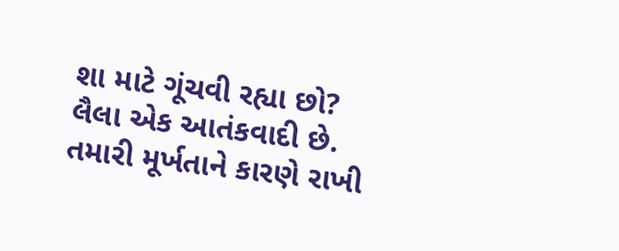શા માટે ગૂંચવી રહ્યા છો? લૈલા એક આતંકવાદી છે. તમારી મૂર્ખતાને કારણે રાખી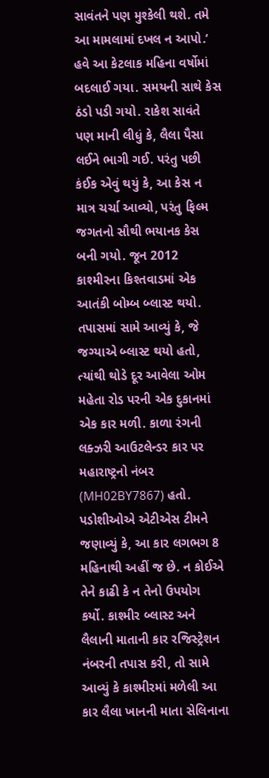સાવંતને પણ મુશ્કેલી થશે. તમે આ મામલામાં દખલ ન આપો.’ હવે આ કેટલાક મહિના વર્ષોમાં બદલાઈ ગયા. સમયની સાથે કેસ ઠંડો પડી ગયો. રાકેશ સાવંતે પણ માની લીધું કે, લૈલા પૈસા લઈને ભાગી ગઈ. પરંતુ પછી કંઈક એવું થયું કે, આ કેસ ન માત્ર ચર્ચા આવ્યો, પરંતુ ફિલ્મ જગતનો સૌથી ભયાનક કેસ બની ગયો. જૂન 2012 કાશ્મીરના કિશ્તવાડમાં એક આતંકી બોમ્બ બ્લાસ્ટ થયો. તપાસમાં સામે આવ્યું કે, જે જગ્યાએ બ્લાસ્ટ થયો હતો, ત્યાંથી થોડે દૂર આવેલા ઓમ મહેતા રોડ પરની એક દુકાનમાં એક કાર મળી. કાળા રંગની લક્ઝરી આઉટલેન્ડર કાર પર મહારાષ્ટ્રનો નંબર (MH02BY7867) હતો. પડોશીઓએ એટીએસ ટીમને જણાવ્યું કે, આ કાર લગભગ 8 મહિનાથી અહીં જ છે. ન કોઈએ તેને કાઢી કે ન તેનો ઉપયોગ કર્યો. કાશ્મીર બ્લાસ્ટ અને લૈલાની માતાની કાર રજિસ્ટ્રેશન નંબરની તપાસ કરી, તો સામે આવ્યું કે કાશ્મીરમાં મળેલી આ કાર લૈલા ખાનની માતા સેલિનાના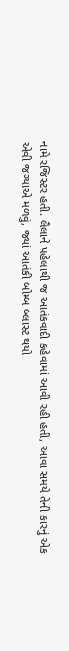નામે રજિસ્ટર હતી. લૈલાને પહેલાથી જ આતંકવાદી કહેવામાં આવી રહી હતી, આવા સમયે તેની કારનું એક એવી જગ્યાએ મળવું, જ્યાં આતંકી બોમ્બ બ્લાસ્ટ થયો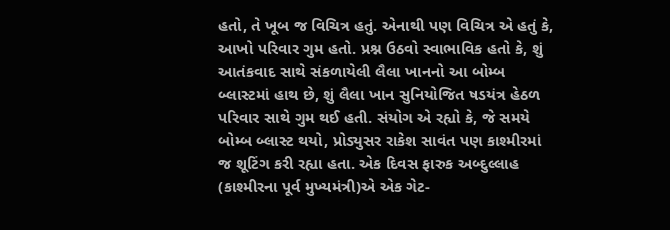હતો, તે ખૂબ જ વિચિત્ર હતું. એનાથી પણ વિચિત્ર એ હતું કે, આખો પરિવાર ગુમ હતો. પ્રશ્ન ઉઠવો સ્વાભાવિક હતો કે, શું આતંકવાદ સાથે સંકળાયેલી લૈલા ખાનનો આ બોમ્બ બ્લાસ્ટમાં હાથ છે, શું લૈલા ખાન સુનિયોજિત ષડયંત્ર હેઠળ પરિવાર સાથે ગુમ થઈ હતી. સંયોગ એ રહ્યો કે, જે સમયે બોમ્બ બ્લાસ્ટ થયો, પ્રોડ્યુસર રાકેશ સાવંત પણ કાશ્મીરમાં જ શૂટિંગ કરી રહ્યા હતા. એક દિવસ ફારુક અબ્દુલ્લાહ (કાશ્મીરના પૂર્વ મુખ્યમંત્રી)એ એક ગેટ-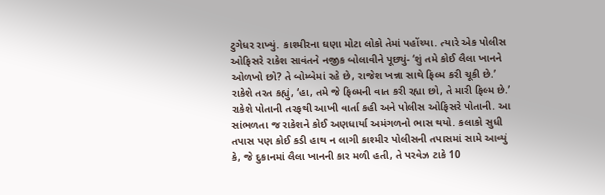ટુગેધર રાખ્યું. કાશ્મીરના ઘણા મોટા લોકો તેમાં પહોંચ્યા. ત્યારે એક પોલીસ ઓફિસરે રાકેશ સાવંતને નજીક બોલાવીને પૂછ્યું- ‘શું તમે કોઈ લૈલા ખાનને ઓળખો છો? તે બોમ્બેમાં રહે છે, રાજેશ ખન્ના સાથે ફિલ્મ કરી ચૂકી છે.’ રાકેશે તરત કહ્યું, ‘હા, તમે જે ફિલ્મની વાત કરી રહ્યા છો, તે મારી ફિલ્મ છે.’ રાકેશે પોતાની તરફથી આખી વાર્તા કહી અને પોલીસ ઓફિસરે પોતાની. આ સાંભળતા જ રાકેશને કોઈ અણધાર્યા અમંગળનો ભાસ થયો. કલાકો સુધી તપાસ પણ કોઈ કડી હાથ ન લાગી કાશ્મીર પોલીસની તપાસમાં સામે આવ્યું કે, જે દુકાનમાં લૈલા ખાનની કાર મળી હતી, તે પરવેઝ ટાકે 10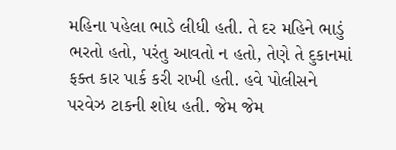મહિના પહેલા ભાડે લીધી હતી. તે દર મહિને ભાડું ભરતો હતો, પરંતુ આવતો ન હતો, તેણે તે દુકાનમાં ફક્ત કાર પાર્ક કરી રાખી હતી. હવે પોલીસને પરવેઝ ટાકની શોધ હતી. જેમ જેમ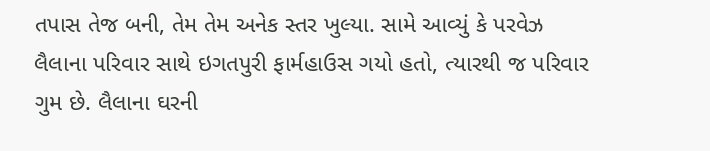તપાસ તેજ બની, તેમ તેમ અનેક સ્તર ખુલ્યા. સામે આવ્યું કે પરવેઝ લૈલાના પરિવાર સાથે ઇગતપુરી ફાર્મહાઉસ ગયો હતો, ત્યારથી જ પરિવાર ગુમ છે. લૈલાના ઘરની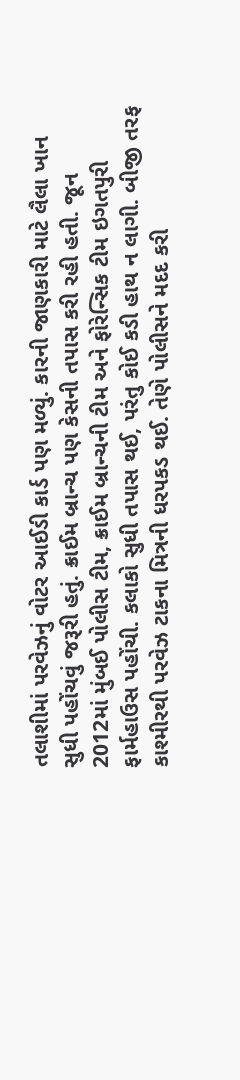તલાશીમાં પરવેઝનું વોટર આઈડી કાર્ડ પણ મળ્યું. કારની જાણકારી માટે લૈલા ખાન સુધી પહોંચવું જરૂરી હતું. ક્રાઈમ બ્રાન્ચ પણ કેસની તપાસ કરી રહી હતી. જૂન 2012માં મુંબઈ પોલીસ ટીમ, ક્રાઈમ બ્રાન્ચની ટીમ અને ફોરેન્સિક ટીમ ઇગતપુરી ફાર્મહાઉસ પહોંચી. કલાકો સુધી તપાસ થઈ, પરંતુ કોઈ કડી હાથ ન લાગી. બીજી તરફ કાશ્મીરથી પરવેઝ ટાકના મિત્રની ધરપકડ થઈ. તેણે પોલીસને મદદ કરી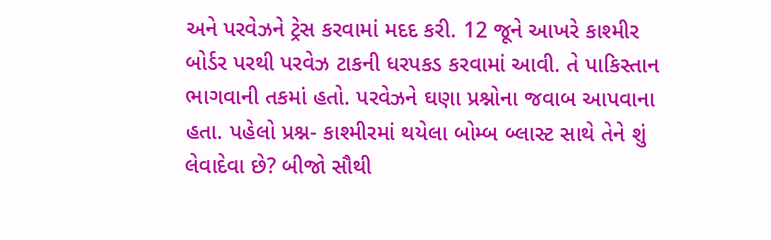અને પરવેઝને ટ્રેસ કરવામાં મદદ કરી. 12 જૂને આખરે કાશ્મીર બોર્ડર પરથી પરવેઝ ટાકની ધરપકડ કરવામાં આવી. તે પાકિસ્તાન ભાગવાની તકમાં હતો. પરવેઝને ઘણા પ્રશ્નોના જવાબ આપવાના હતા. પહેલો પ્રશ્ન- કાશ્મીરમાં થયેલા બોમ્બ બ્લાસ્ટ સાથે તેને શું લેવાદેવા છે? બીજો સૌથી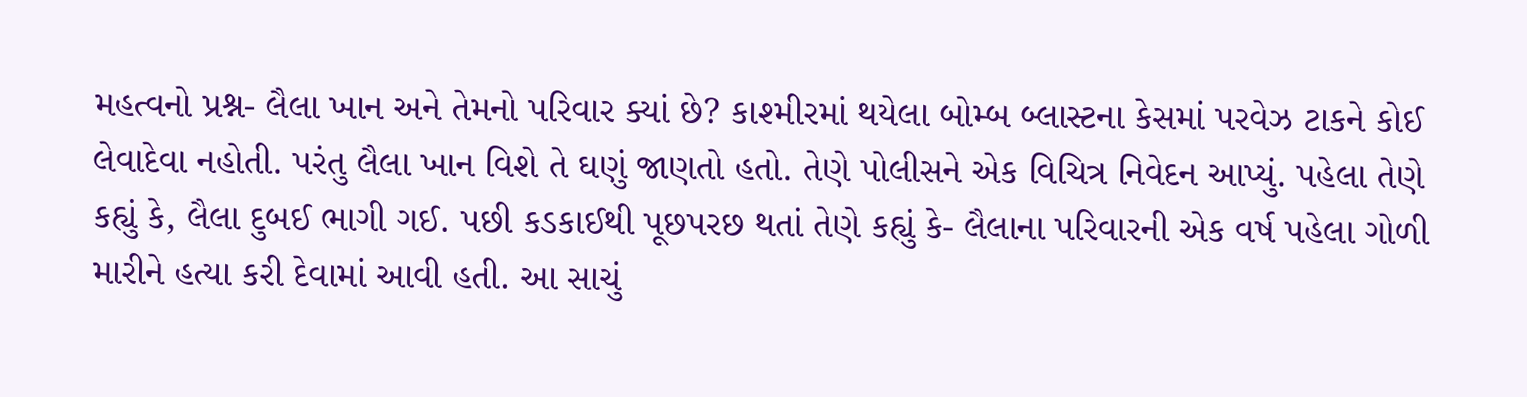મહત્વનો પ્રશ્ન- લૈલા ખાન અને તેમનો પરિવાર ક્યાં છે? કાશ્મીરમાં થયેલા બોમ્બ બ્લાસ્ટના કેસમાં પરવેઝ ટાકને કોઈ લેવાદેવા નહોતી. પરંતુ લૈલા ખાન વિશે તે ઘણું જાણતો હતો. તેણે પોલીસને એક વિચિત્ર નિવેદન આપ્યું. પહેલા તેણે કહ્યું કે, લૈલા દુબઈ ભાગી ગઈ. પછી કડકાઈથી પૂછપરછ થતાં તેણે કહ્યું કે- લૈલાના પરિવારની એક વર્ષ પહેલા ગોળી મારીને હત્યા કરી દેવામાં આવી હતી. આ સાચું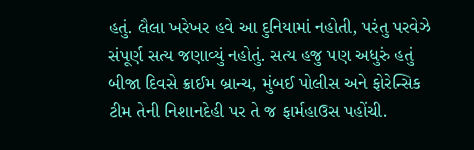હતું. લૈલા ખરેખર હવે આ દુનિયામાં નહોતી, પરંતુ પરવેઝે સંપૂર્ણ સત્ય જણાવ્યું નહોતું. સત્ય હજુ પણ અધુરું હતું બીજા દિવસે ક્રાઈમ બ્રાન્ચ, મુંબઈ પોલીસ અને ફોરેન્સિક ટીમ તેની નિશાનદેહી પર તે જ ફાર્મહાઉસ પહોંચી.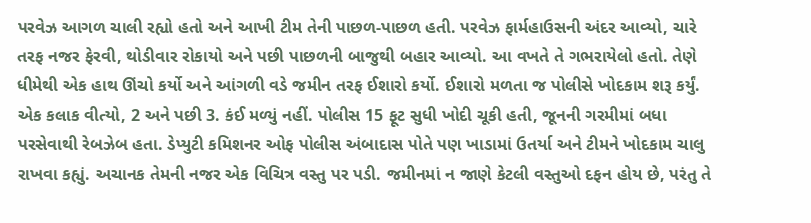પરવેઝ આગળ ચાલી રહ્યો હતો અને આખી ટીમ તેની પાછળ-પાછળ હતી. પરવેઝ ફાર્મહાઉસની અંદર આવ્યો, ચારે તરફ નજર ફેરવી, થોડીવાર રોકાયો અને પછી પાછળની બાજુથી બહાર આવ્યો. આ વખતે તે ગભરાયેલો હતો. તેણે ધીમેથી એક હાથ ઊંચો કર્યો અને આંગળી વડે જમીન તરફ ઈશારો કર્યો. ઈશારો મળતા જ પોલીસે ખોદકામ શરૂ કર્યું. એક કલાક વીત્યો, 2 અને પછી 3. કંઈ મળ્યું નહીં. પોલીસ 15 ફૂટ સુધી ખોદી ચૂકી હતી, જૂનની ગરમીમાં બધા પરસેવાથી રેબઝેબ હતા. ડેપ્યુટી કમિશનર ઓફ પોલીસ અંબાદાસ પોતે પણ ખાડામાં ઉતર્યા અને ટીમને ખોદકામ ચાલુ રાખવા કહ્યું. અચાનક તેમની નજર એક વિચિત્ર વસ્તુ પર પડી. જમીનમાં ન જાણે કેટલી વસ્તુઓ દફન હોય છે, પરંતુ તે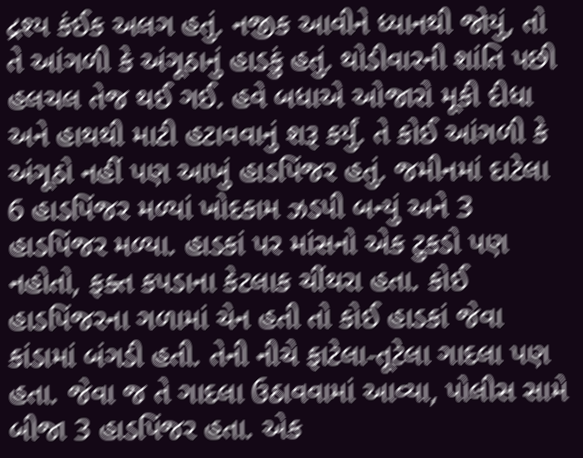દ્રશ્ય કંઈક અલગ હતું. નજીક આવીને ધ્યાનથી જોયું, તો તે આંગળી કે અંગૂઠાનું હાડકું હતું. થોડીવારની શાંતિ પછી હલચલ તેજ થઈ ગઈ. હવે બધાએ ઓજારો મૂકી દીધા અને હાથથી માટી હટાવવાનું શરૂ કર્યું. તે કોઈ આંગળી કે અંગૂઠો નહીં પણ આખું હાડપિંજર હતું. જમીનમાં દાટેલા 6 હાડપિંજર મળ્યાં ખોદકામ ઝડપી બન્યું અને 3 હાડપિંજર મળ્યા. હાડકાં પર માંસનો એક ટુકડો પણ નહોતો, ફક્ત કપડાના કેટલાક ચીંથરા હતા. કોઈ હાડપિંજરના ગળામાં ચેન હતી તો કોઈ હાડકાં જેવા કાંડામાં બંગડી હતી. તેની નીચે ફાટેલા-તૂટેલા ગાદલા પણ હતા. જેવા જ તે ગાદલા ઉઠાવવામાં આવ્યા, પોલીસ સામે બીજા 3 હાડપિંજર હતા. એક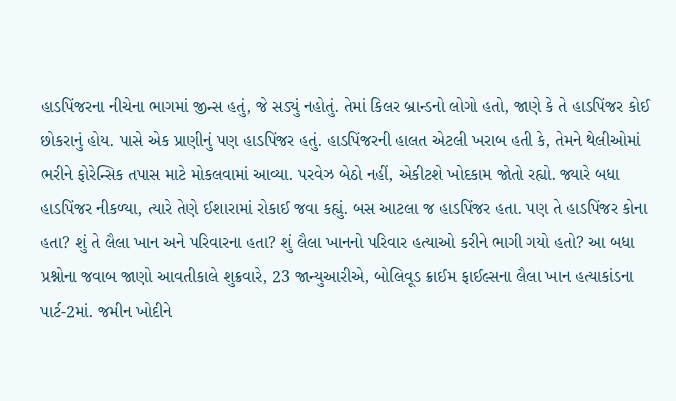હાડપિંજરના નીચેના ભાગમાં જીન્સ હતું, જે સડ્યું નહોતું. તેમાં કિલર બ્રાન્ડનો લોગો હતો, જાણે કે તે હાડપિંજર કોઈ છોકરાનું હોય. પાસે એક પ્રાણીનું પણ હાડપિંજર હતું. હાડપિંજરની હાલત એટલી ખરાબ હતી કે, તેમને થેલીઓમાં ભરીને ફોરેન્સિક તપાસ માટે મોકલવામાં આવ્યા. પરવેઝ બેઠો નહીં, એકીટશે ખોદકામ જોતો રહ્યો. જ્યારે બધા હાડપિંજર નીકળ્યા, ત્યારે તેણે ઈશારામાં રોકાઈ જવા કહ્યું. બસ આટલા જ હાડપિંજર હતા. પણ તે હાડપિંજર કોના હતા? શું તે લૈલા ખાન અને પરિવારના હતા? શું લૈલા ખાનનો પરિવાર હત્યાઓ કરીને ભાગી ગયો હતો? આ બધા પ્રશ્નોના જવાબ જાણો આવતીકાલે શુક્રવારે, 23 જાન્યુઆરીએ, બોલિવૂડ ક્રાઈમ ફાઈલ્સના લૈલા ખાન હત્યાકાંડના પાર્ટ-2માં. જમીન ખોદીને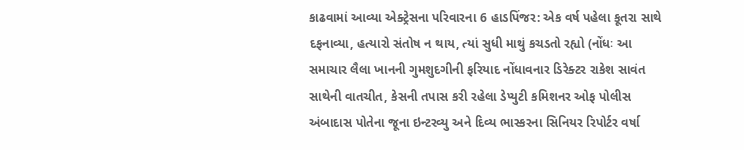કાઢવામાં આવ્યા એક્ટ્રેસના પરિવારના 6 હાડપિંજર: એક વર્ષ પહેલા કૂતરા સાથે દફનાવ્યા, હત્યારો સંતોષ ન થાય, ત્યાં સુધી માથું કચડતો રહ્યો (નોંધઃ આ સમાચાર લૈલા ખાનની ગુમશુદગીની ફરિયાદ નોંધાવનાર ડિરેક્ટર રાકેશ સાવંત સાથેની વાતચીત, કેસની તપાસ કરી રહેલા ડેપ્યુટી કમિશનર ઓફ પોલીસ અંબાદાસ પોતેના જૂના ઇન્ટરવ્યુ અને દિવ્ય ભાસ્કરના સિનિયર રિપોર્ટર વર્ષા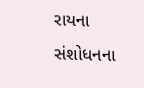રાયના સંશોધનના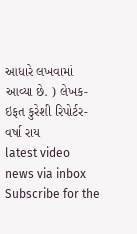આધારે લખવામાં આવ્યા છે. ) લેખક- ઇફત કુરેશી રિપોર્ટર- વર્ષા રાય
latest video
news via inbox
Subscribe for the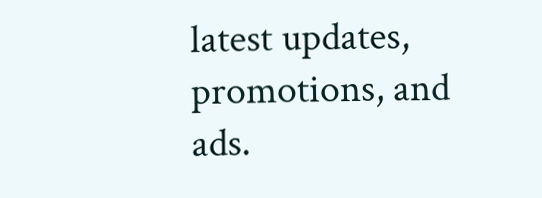latest updates, promotions, and ads.